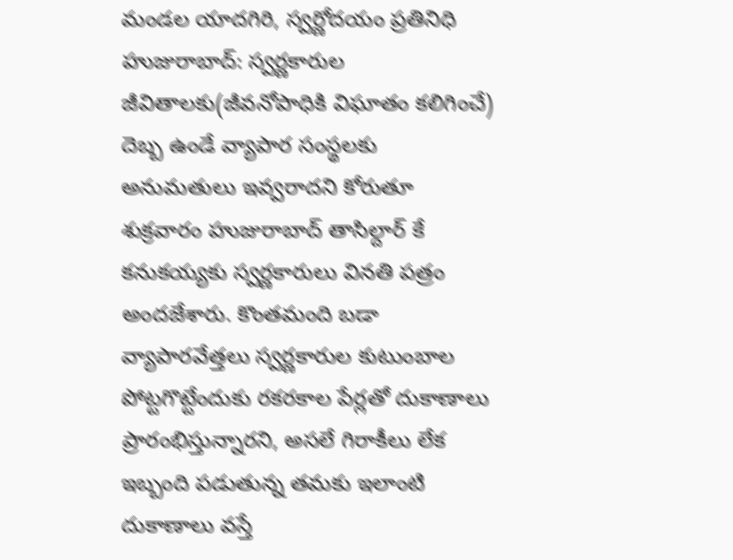మండల యాదగిరి, స్వర్ణోదయం ప్రతినిధి హుజురాబాద్: స్వర్ణకారుల జీవితాలకు(జీవనోపాధికి విఘాతం కలిగించే) దెబ్బ ఉండే వ్యాపార సంస్థలకు అనుమతులు ఇవ్వరాదని కోరుతూ శుక్రవారం హుజురాబాద్ తాసిల్దార్ కే కనుకయ్యకు స్వర్ణకారులు వినతి పత్రం అందజేశారు. కొంతమంది బడా వ్యాపారవేత్తలు స్వర్ణకారుల కుటుంబాల పోట్టగొట్టేందుకు రకరకాల పేర్లతో దుకాణాలు ప్రారంభిస్తున్నారని, అసలే గిరాకీలు లేక ఇబ్బంది పడుతున్న తమకు ఇలాంటి దుకాణాలు వస్తే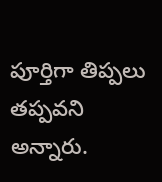పూర్తిగా తిప్పలు తప్పవని అన్నారు.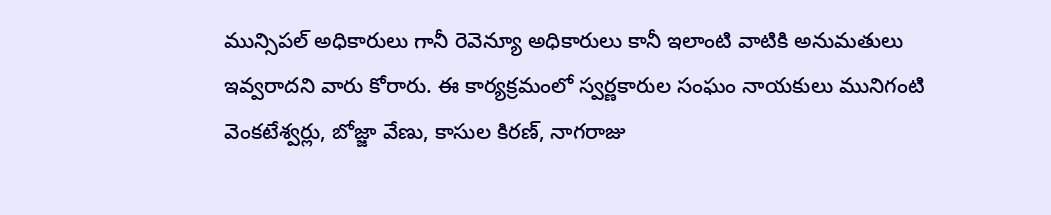మున్సిపల్ అధికారులు గానీ రెవెన్యూ అధికారులు కానీ ఇలాంటి వాటికి అనుమతులు ఇవ్వరాదని వారు కోరారు. ఈ కార్యక్రమంలో స్వర్ణకారుల సంఘం నాయకులు మునిగంటి వెంకటేశ్వర్లు, బోజ్జా వేణు, కాసుల కిరణ్, నాగరాజు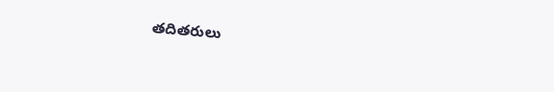తదితరులు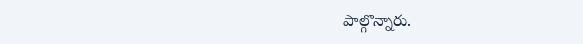పాల్గొన్నారు.